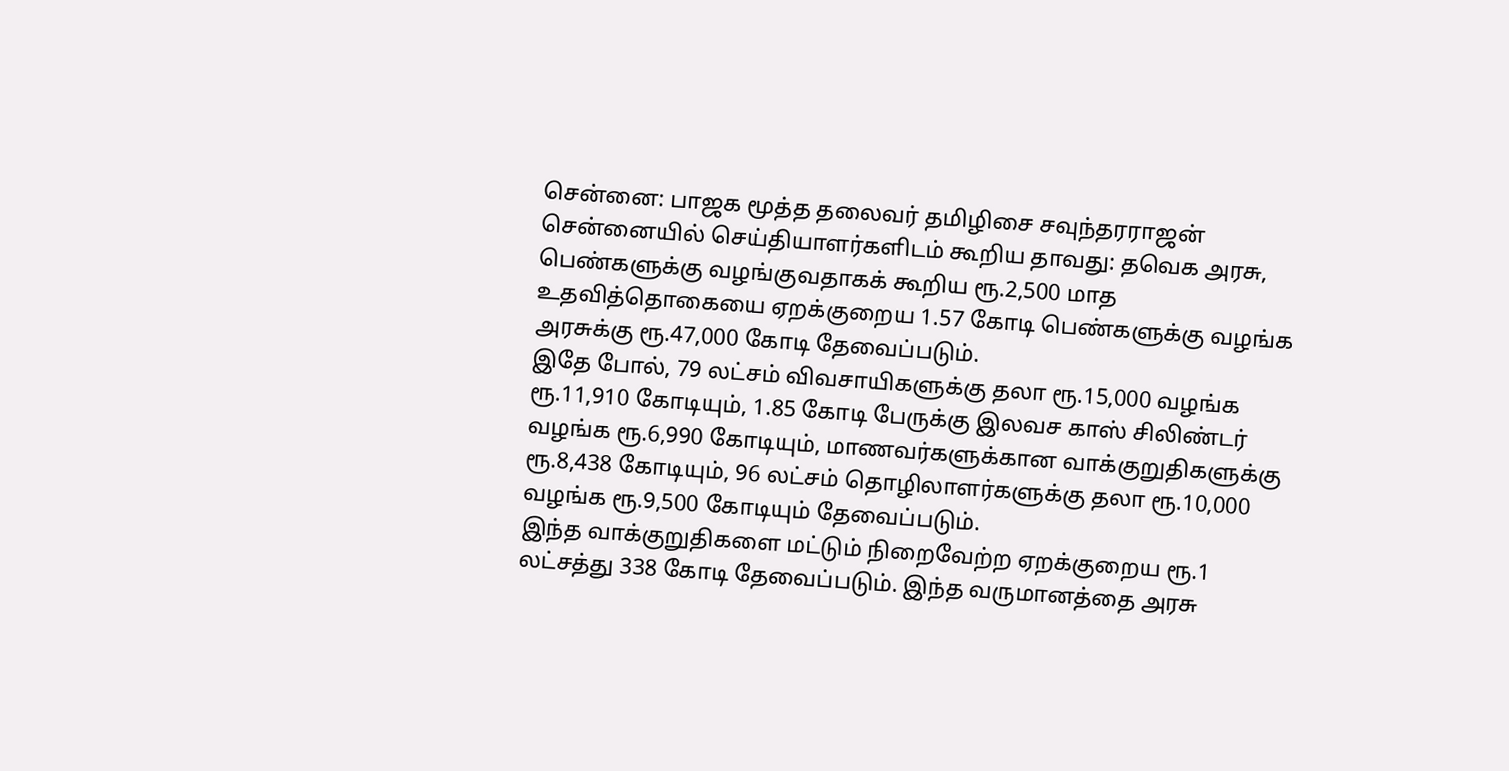சென்னை: பாஜக மூத்த தலைவர் தமிழிசை சவுந்தரராஜன் சென்னையில் செய்தியாளர்களிடம் கூறிய தாவது: தவெக அரசு, பெண்களுக்கு வழங்குவதாகக் கூறிய ரூ.2,500 மாத உதவித்தொகையை ஏறக்குறைய 1.57 கோடி பெண்களுக்கு வழங்க அரசுக்கு ரூ.47,000 கோடி தேவைப்படும்.
இதே போல், 79 லட்சம் விவசாயிகளுக்கு தலா ரூ.15,000 வழங்க ரூ.11,910 கோடியும், 1.85 கோடி பேருக்கு இலவச காஸ் சிலிண்டர் வழங்க ரூ.6,990 கோடியும், மாணவர்களுக்கான வாக்குறுதிகளுக்கு ரூ.8,438 கோடியும், 96 லட்சம் தொழிலாளர்களுக்கு தலா ரூ.10,000 வழங்க ரூ.9,500 கோடியும் தேவைப்படும்.
இந்த வாக்குறுதிகளை மட்டும் நிறைவேற்ற ஏறக்குறைய ரூ.1 லட்சத்து 338 கோடி தேவைப்படும். இந்த வருமானத்தை அரசு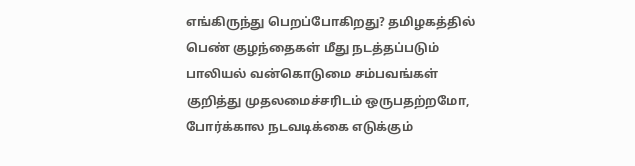எங்கிருந்து பெறப்போகிறது? தமிழகத்தில் பெண் குழந்தைகள் மீது நடத்தப்படும் பாலியல் வன்கொடுமை சம்பவங்கள் குறித்து முதலமைச்சரிடம் ஒருபதற்றமோ, போர்க்கால நடவடிக்கை எடுக்கும்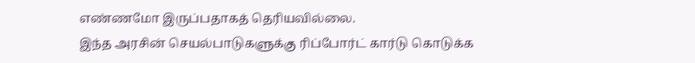எண்ணமோ இருப்பதாகத் தெரியவில்லை.
இந்த அரசின் செயல்பாடுகளுக்கு ரிப்போர்ட் கார்டு கொடுக்க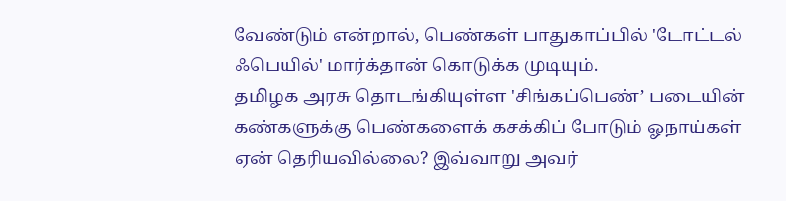வேண்டும் என்றால், பெண்கள் பாதுகாப்பில் 'டோட்டல் ஃபெயில்' மார்க்தான் கொடுக்க முடியும்.
தமிழக அரசு தொடங்கியுள்ள 'சிங்கப்பெண்’ படையின் கண்களுக்கு பெண்களைக் கசக்கிப் போடும் ஓநாய்கள் ஏன் தெரியவில்லை? இவ்வாறு அவர்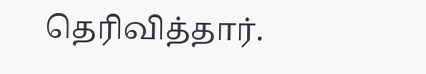தெரிவித்தார்.